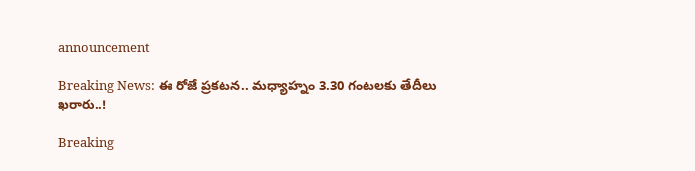announcement

Breaking News: ఈ రోజే ప్రకటన.. మధ్యాహ్నం 3.30 గంటలకు తేదీలు ఖరారు..!

Breaking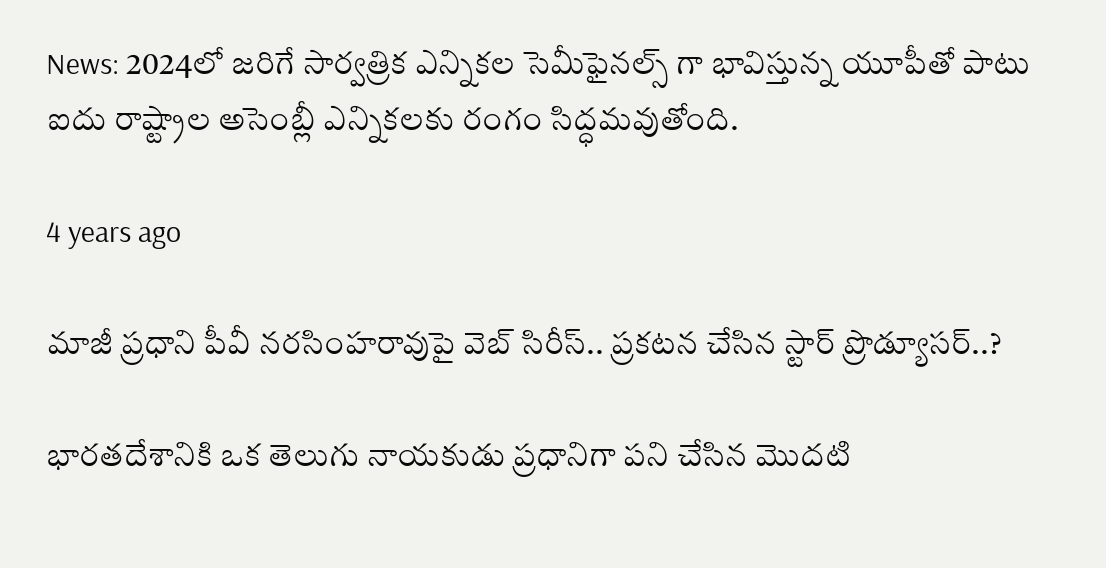News: 2024లో జరిగే సార్వత్రిక ఎన్నికల సెమీఫైనల్స్ గా భావిస్తున్న యూపీతో పాటు ఐదు రాష్ట్రాల అసెంబ్లీ ఎన్నికలకు రంగం సిద్ధమవుతోంది.

4 years ago

మాజీ ప్రధాని పీవీ నరసింహరావుపై వెబ్ సిరీస్.. ప్రకటన చేసిన స్టార్ ప్రొడ్యూసర్..?

భారతదేశానికి ఒక తెలుగు నాయకుడు ప్రధానిగా పని చేసిన మొదటి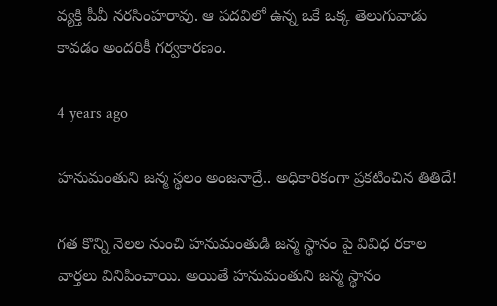వ్యక్తి పీవీ నరసింహరావు. ఆ పదవిలో ఉన్న ఒకే ఒక్క తెలుగువాడు కావడం అందరికీ గర్వకారణం.

4 years ago

హనుమంతుని జన్మ స్థలం అంజనాద్రే.. అధికారికంగా ప్రకటించిన తితిదే!

గత కొన్ని నెలల నుంచి హనుమంతుడి జన్మ స్థానం పై వివిధ రకాల వార్తలు వినిపించాయి. అయితే హనుమంతుని జన్మ స్థానం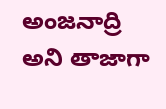అంజనాద్రి అని తాజాగా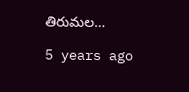తిరుమల…

5 years ago